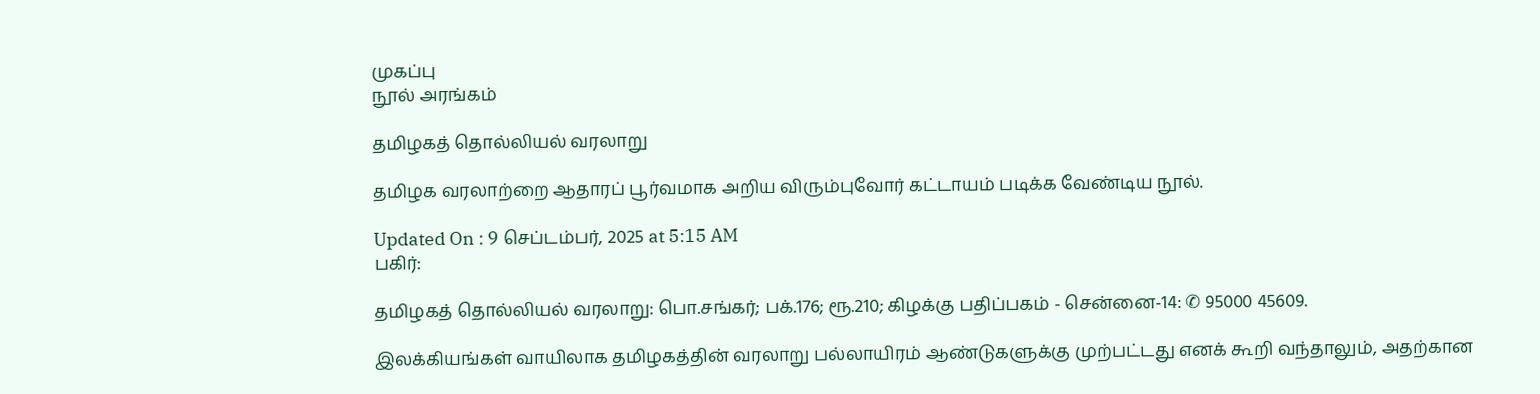முகப்பு
நூல் அரங்கம்

தமிழகத் தொல்லியல் வரலாறு

தமிழக வரலாற்றை ஆதாரப் பூர்வமாக அறிய விரும்புவோர் கட்டாயம் படிக்க வேண்டிய நூல்.

Updated On : 9 செப்டம்பர், 2025 at 5:15 AM
பகிர்:

தமிழகத் தொல்லியல் வரலாறு: பொ.சங்கர்; பக்.176; ரூ.210; கிழக்கு பதிப்பகம் - சென்னை-14: ✆ 95000 45609.

இலக்கியங்கள் வாயிலாக தமிழகத்தின் வரலாறு பல்லாயிரம் ஆண்டுகளுக்கு முற்பட்டது எனக் கூறி வந்தாலும், அதற்கான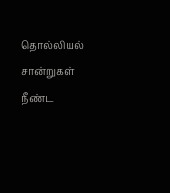தொல்லியல் சான்றுகள் நீண்ட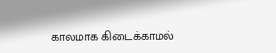காலமாக கிடைக்காமல்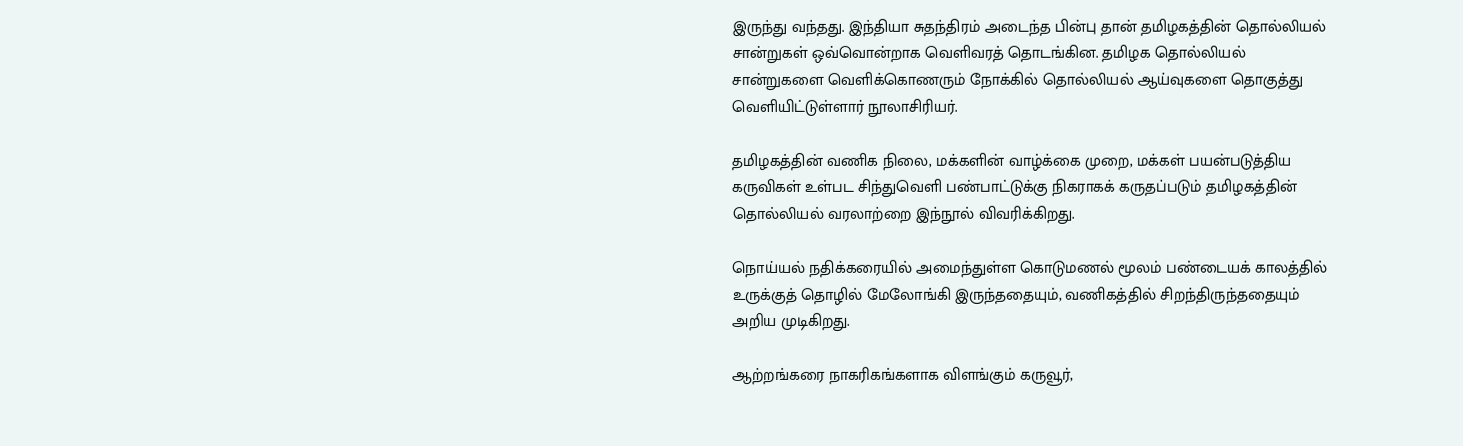இருந்து வந்தது. இந்தியா சுதந்திரம் அடைந்த பின்பு தான் தமிழகத்தின் தொல்லியல் சான்றுகள் ஒவ்வொன்றாக வெளிவரத் தொடங்கின. தமிழக தொல்லியல் சான்றுகளை வெளிக்கொணரும் நோக்கில் தொல்லியல் ஆய்வுகளை தொகுத்து வெளியிட்டுள்ளார் நூலாசிரியர்.

தமிழகத்தின் வணிக நிலை, மக்களின் வாழ்க்கை முறை, மக்கள் பயன்படுத்திய கருவிகள் உள்பட சிந்துவெளி பண்பாட்டுக்கு நிகராகக் கருதப்படும் தமிழகத்தின் தொல்லியல் வரலாற்றை இந்நூல் விவரிக்கிறது.

நொய்யல் நதிக்கரையில் அமைந்துள்ள கொடுமணல் மூலம் பண்டையக் காலத்தில் உருக்குத் தொழில் மேலோங்கி இருந்ததையும், வணிகத்தில் சிறந்திருந்ததையும் அறிய முடிகிறது.

ஆற்றங்கரை நாகரிகங்களாக விளங்கும் கருவூர்,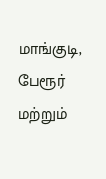மாங்குடி, பேரூர் மற்றும்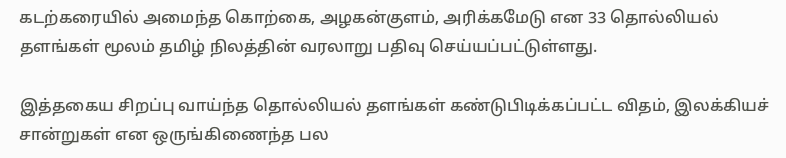கடற்கரையில் அமைந்த கொற்கை, அழகன்குளம், அரிக்கமேடு என 33 தொல்லியல் தளங்கள் மூலம் தமிழ் நிலத்தின் வரலாறு பதிவு செய்யப்பட்டுள்ளது.

இத்தகைய சிறப்பு வாய்ந்த தொல்லியல் தளங்கள் கண்டுபிடிக்கப்பட்ட விதம், இலக்கியச் சான்றுகள் என ஒருங்கிணைந்த பல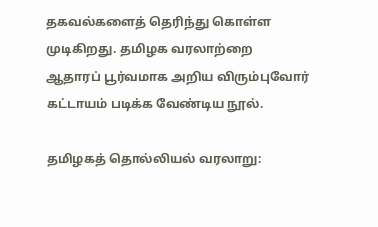தகவல்களைத் தெரிந்து கொள்ள முடிகிறது. தமிழக வரலாற்றை ஆதாரப் பூர்வமாக அறிய விரும்புவோர் கட்டாயம் படிக்க வேண்டிய நூல்.

தமிழகத் தொல்லியல் வரலாறு: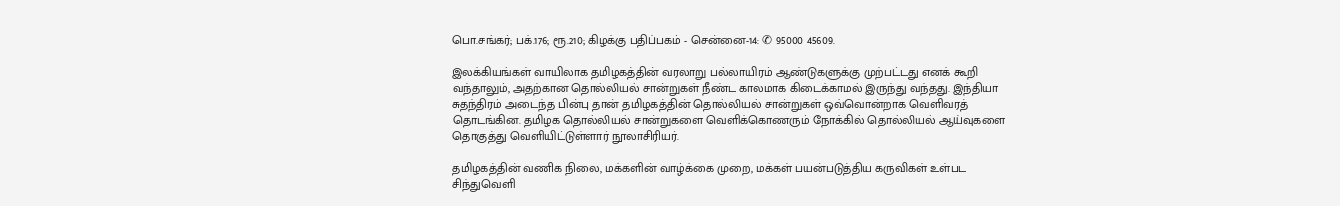பொ.சங்கர்; பக்.176; ரூ.210; கிழக்கு பதிப்பகம் - சென்னை-14: ✆ 95000 45609.

இலக்கியங்கள் வாயிலாக தமிழகத்தின் வரலாறு பல்லாயிரம் ஆண்டுகளுக்கு முற்பட்டது எனக் கூறி வந்தாலும், அதற்கான தொல்லியல் சான்றுகள் நீண்ட காலமாக கிடைக்காமல் இருந்து வந்தது. இந்தியா சுதந்திரம் அடைந்த பின்பு தான் தமிழகத்தின் தொல்லியல் சான்றுகள் ஒவ்வொன்றாக வெளிவரத் தொடங்கின. தமிழக தொல்லியல் சான்றுகளை வெளிக்கொணரும் நோக்கில் தொல்லியல் ஆய்வுகளை தொகுத்து வெளியிட்டுள்ளார் நூலாசிரியர்.

தமிழகத்தின் வணிக நிலை, மக்களின் வாழ்க்கை முறை, மக்கள் பயன்படுத்திய கருவிகள் உள்பட சிந்துவெளி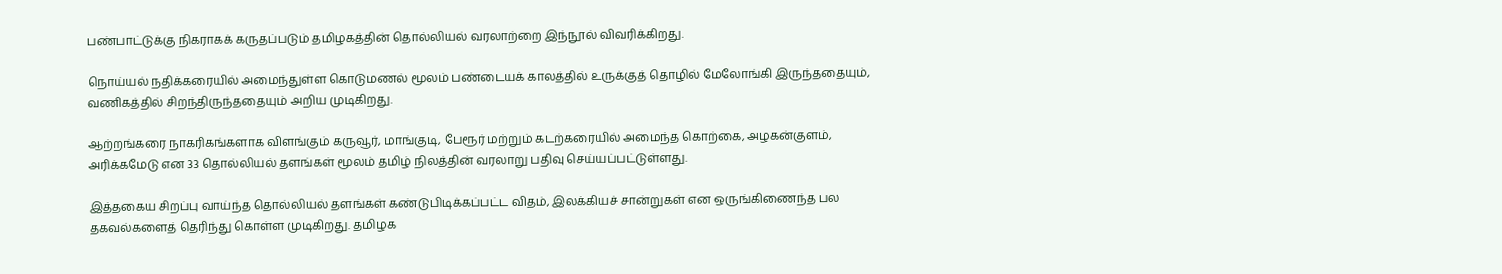பண்பாட்டுக்கு நிகராகக் கருதப்படும் தமிழகத்தின் தொல்லியல் வரலாற்றை இந்நூல் விவரிக்கிறது.

நொய்யல் நதிக்கரையில் அமைந்துள்ள கொடுமணல் மூலம் பண்டையக் காலத்தில் உருக்குத் தொழில் மேலோங்கி இருந்ததையும், வணிகத்தில் சிறந்திருந்ததையும் அறிய முடிகிறது.

ஆற்றங்கரை நாகரிகங்களாக விளங்கும் கருவூர், மாங்குடி, பேரூர் மற்றும் கடற்கரையில் அமைந்த கொற்கை, அழகன்குளம், அரிக்கமேடு என 33 தொல்லியல் தளங்கள் மூலம் தமிழ் நிலத்தின் வரலாறு பதிவு செய்யப்பட்டுள்ளது.

இத்தகைய சிறப்பு வாய்ந்த தொல்லியல் தளங்கள் கண்டுபிடிக்கப்பட்ட விதம், இலக்கியச் சான்றுகள் என ஒருங்கிணைந்த பல தகவல்களைத் தெரிந்து கொள்ள முடிகிறது. தமிழக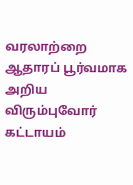வரலாற்றை ஆதாரப் பூர்வமாக அறிய விரும்புவோர் கட்டாயம்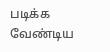படிக்க வேண்டிய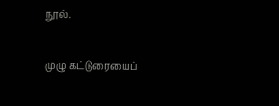நூல்.

முழு கட்டுரையைப்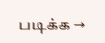படிக்க →